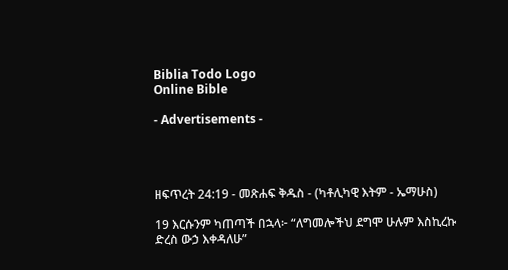Biblia Todo Logo
Online Bible

- Advertisements -




ዘፍጥረት 24:19 - መጽሐፍ ቅዱስ - (ካቶሊካዊ እትም - ኤማሁስ)

19 እርሱንም ካጠጣች በኋላ፦ “ለግመሎችህ ደግሞ ሁሉም እስኪረኩ ድረስ ውኃ እቀዳለሁ”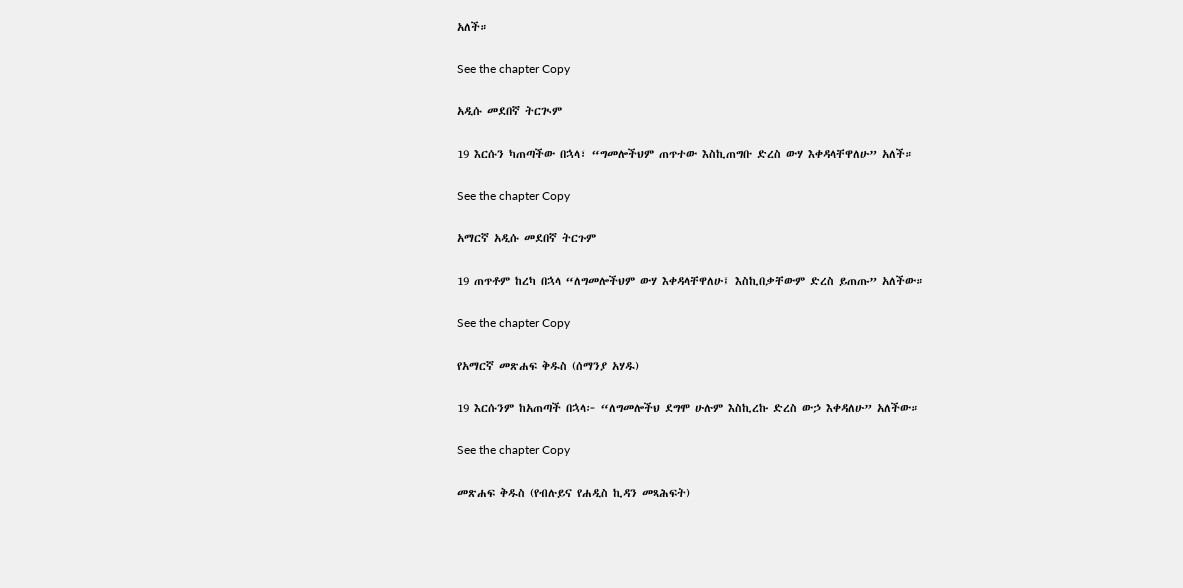አለች።

See the chapter Copy

አዲሱ መደበኛ ትርጒም

19 እርሱን ካጠጣችው በኋላ፣ “ግመሎችህም ጠጥተው እስኪጠግቡ ድረስ ውሃ እቀዳላቸዋለሁ” አለች።

See the chapter Copy

አማርኛ አዲሱ መደበኛ ትርጉም

19 ጠጥቶም ከረካ በኋላ “ለግመሎችህም ውሃ እቀዳላቸዋለሁ፤ እስኪበቃቸውም ድረስ ይጠጡ” አለችው።

See the chapter Copy

የአማርኛ መጽሐፍ ቅዱስ (ሰማንያ አሃዱ)

19 እርሱንም ከአጠጣች በኋላ፦ “ለግመሎችህ ደግሞ ሁሉም እስኪረኩ ድረስ ውኃ እቀዳለሁ” አለችው።

See the chapter Copy

መጽሐፍ ቅዱስ (የብሉይና የሐዲስ ኪዳን መጻሕፍት)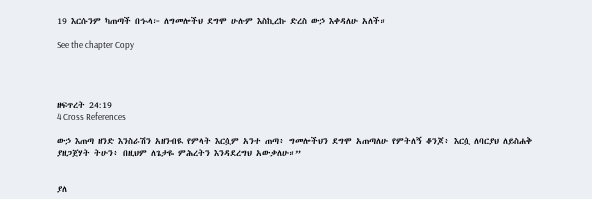19 እርሱንም ካጠጣች በኍላ፦ ለግመሎችህ ደግሞ ሁሉም እስኪረኩ ድረስ ውኃ እቀዳለሁ አለች።

See the chapter Copy




ዘፍጥረት 24:19
4 Cross References

ውኃ እጠጣ ዘንድ እንስራሽን አዘንብዪ የምላት እርሷም አንተ ጠጣ፥ ግመሎችህን ደግሞ አጠጣለሁ የምትለኝ ቆንጆ፥ እርሷ ለባርያህ ለይስሐቅ ያዘጋጀሃት ትሁን፥ በዚህም ለጌታዬ ምሕረትን እንዳደረግህ አውቃለሁ።”


ያለ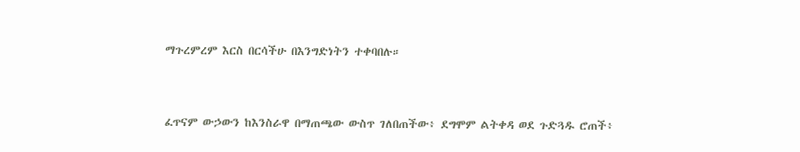ማጉረምረም እርስ በርሳችሁ በእንግድነትን ተቀባበሉ።


ፈጥናም ውኃውን ከእንስራዋ በማጠጫው ውስጥ ገለበጠችው፥ ደግሞም ልትቀዳ ወደ ጉድጓዱ ሮጠች፥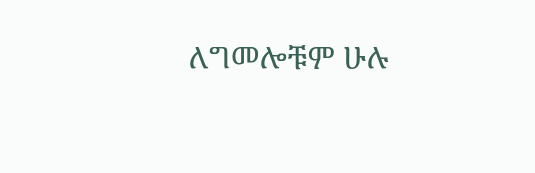ለግመሎቹም ሁሉ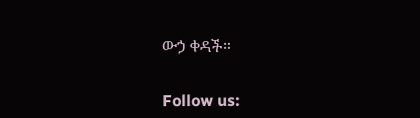ውኃ ቀዳች።


Follow us: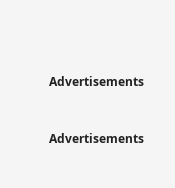Advertisements


Advertisements